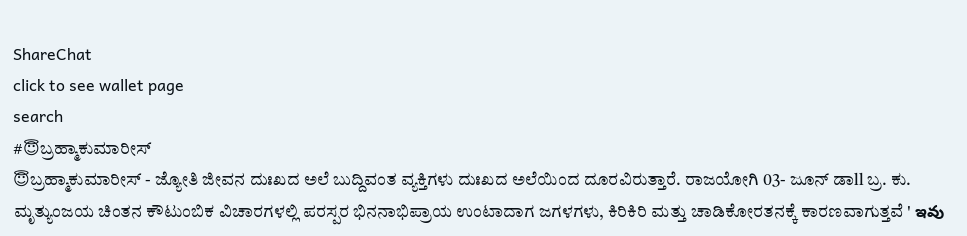ShareChat
click to see wallet page
search
#😇ಬ್ರಹ್ಮಾಕುಮಾರೀಸ್
😇ಬ್ರಹ್ಮಾಕುಮಾರೀಸ್ - ಜ್ಯೋತಿ ಜೀವನ ದುಃಖದ ಅಲೆ ಬುದ್ದಿವಂತ ವ್ಯಕ್ತಿಗಳು ದುಃಖದ ಅಲೆಯಿಂದ ದೂರವಿರುತ್ತಾರೆ. ರಾಜಯೋಗಿ 03- ಜೂನ್ ಡಾll ಬ್ರ. ಕು. ಮೃತ್ಯುಂಜಯ ಚಿಂತನ ಕೌಟುಂಬಿಕ ವಿಚಾರಗಳಲ್ಲಿ ಪರಸ್ಪರ ಭಿನನಾಭಿಪ್ರಾಯ ಉಂಟಾದಾಗ ಜಗಳಗಳು, ಕಿರಿಕಿರಿ ಮತ್ತು ಚಾಡಿಕೋರತನಕ್ಕೆ ಕಾರಣವಾಗುತ್ತವೆ ' ఇవు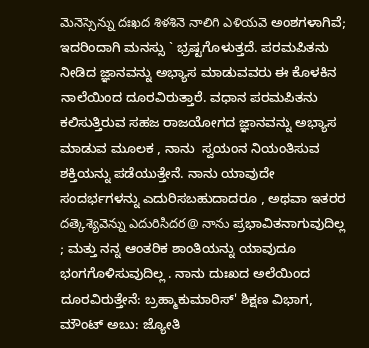మెనెస్సెన్ను దఃఖద శిళశినె నాలిగి ఎళియవె ಅಂಶಗಳಾಗಿವೆ; ಇದರಿಂದಾಗಿ ಮನಸ್ಸು ` ಭ್ರಷ್ಟಗೊಳುತ್ತದೆ. ಪರಮಪಿತನು ನೀಡಿದ ಜ್ಞಾನವನ್ನು ಅಭ್ಯಾಸ ಮಾಡುವವರು ಈ ಕೊಳಕಿನ ನಾಲೆಯಿಂದ ದೂರವಿರುತ್ತಾರೆ. ವಧಾನ ಪರಮಪಿತನು ಕಲಿಸುತ್ತಿರುವ ಸಹಜ ರಾಜಯೋಗದ ಜ್ಞಾನವನ್ನು ಅಭ್ಯಾಸ ಮಾಡುವ ಮೂಲಕ , ನಾನು  ಸ್ವಯಂನ ನಿಯಂತಿಸುವ ಶಕ್ತಿಯನ್ನು ಪಡೆಯುತ್ತೇನೆ. ನಾನು ಯಾವುದೇ ಸಂದರ್ಭಗಳನ್ನು ಎದುರಿಸಬಹುದಾದರೂ , ಅಥವಾ ಇತರರ దత్కెశ్యెవెన్ను ఎదురిసిదర@ నాను ಪ್ರಭಾವಿತನಾಗುವುದಿಲ್ಲ ; ಮತ್ತು ನನ್ನ ಆಂತರಿಕ ಶಾಂತಿಯನ್ನು ಯಾವುದೂ ಭಂಗಗೊಳಿಸುವುದಿಲ್ಲ . ನಾನು ದುಃಖದ ಅಲೆಯಿಂದ ದೂರವಿರುತ್ತೇನೆ: ಬ್ರಹ್ಮಾಕುಮಾರಿಸ್' ಶಿಕ್ಷಣ ವಿಭಾಗ, ಮೌಂಟ್ ಅಬು: ಜ್ಯೋತಿ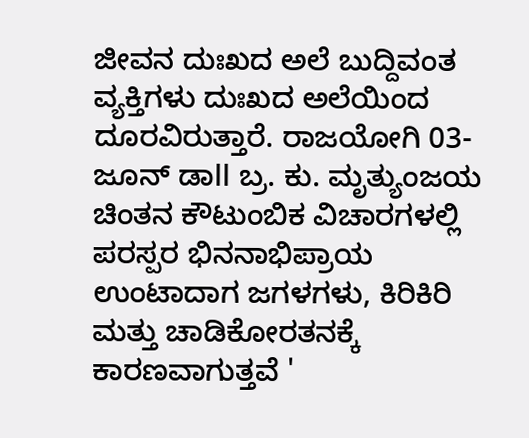ಜೀವನ ದುಃಖದ ಅಲೆ ಬುದ್ದಿವಂತ ವ್ಯಕ್ತಿಗಳು ದುಃಖದ ಅಲೆಯಿಂದ ದೂರವಿರುತ್ತಾರೆ. ರಾಜಯೋಗಿ 03- ಜೂನ್ ಡಾll ಬ್ರ. ಕು. ಮೃತ್ಯುಂಜಯ ಚಿಂತನ ಕೌಟುಂಬಿಕ ವಿಚಾರಗಳಲ್ಲಿ ಪರಸ್ಪರ ಭಿನನಾಭಿಪ್ರಾಯ ಉಂಟಾದಾಗ ಜಗಳಗಳು, ಕಿರಿಕಿರಿ ಮತ್ತು ಚಾಡಿಕೋರತನಕ್ಕೆ ಕಾರಣವಾಗುತ್ತವೆ '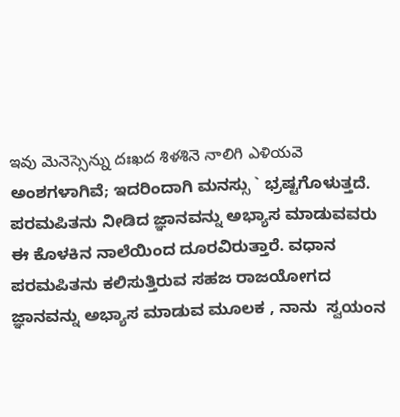ఇవు మెనెస్సెన్ను దఃఖద శిళశినె నాలిగి ఎళియవె ಅಂಶಗಳಾಗಿವೆ; ಇದರಿಂದಾಗಿ ಮನಸ್ಸು ` ಭ್ರಷ್ಟಗೊಳುತ್ತದೆ. ಪರಮಪಿತನು ನೀಡಿದ ಜ್ಞಾನವನ್ನು ಅಭ್ಯಾಸ ಮಾಡುವವರು ಈ ಕೊಳಕಿನ ನಾಲೆಯಿಂದ ದೂರವಿರುತ್ತಾರೆ. ವಧಾನ ಪರಮಪಿತನು ಕಲಿಸುತ್ತಿರುವ ಸಹಜ ರಾಜಯೋಗದ ಜ್ಞಾನವನ್ನು ಅಭ್ಯಾಸ ಮಾಡುವ ಮೂಲಕ , ನಾನು  ಸ್ವಯಂನ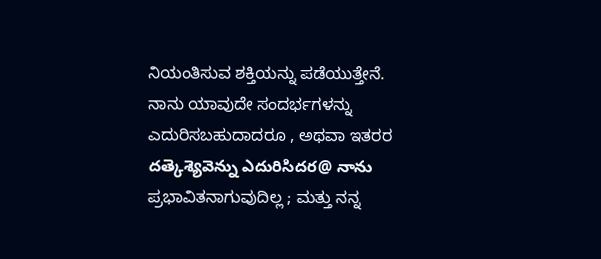ನಿಯಂತಿಸುವ ಶಕ್ತಿಯನ್ನು ಪಡೆಯುತ್ತೇನೆ. ನಾನು ಯಾವುದೇ ಸಂದರ್ಭಗಳನ್ನು ಎದುರಿಸಬಹುದಾದರೂ , ಅಥವಾ ಇತರರ దత్కెశ్యెవెన్ను ఎదురిసిదర@ నాను ಪ್ರಭಾವಿತನಾಗುವುದಿಲ್ಲ ; ಮತ್ತು ನನ್ನ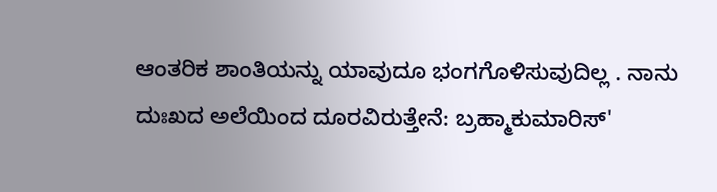ಆಂತರಿಕ ಶಾಂತಿಯನ್ನು ಯಾವುದೂ ಭಂಗಗೊಳಿಸುವುದಿಲ್ಲ . ನಾನು ದುಃಖದ ಅಲೆಯಿಂದ ದೂರವಿರುತ್ತೇನೆ: ಬ್ರಹ್ಮಾಕುಮಾರಿಸ್'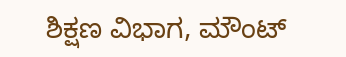ಶಿಕ್ಷಣ ವಿಭಾಗ, ಮೌಂಟ್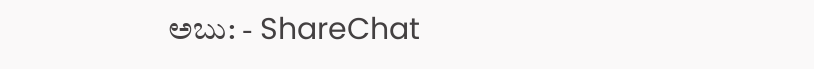ಅಬು: - ShareChat